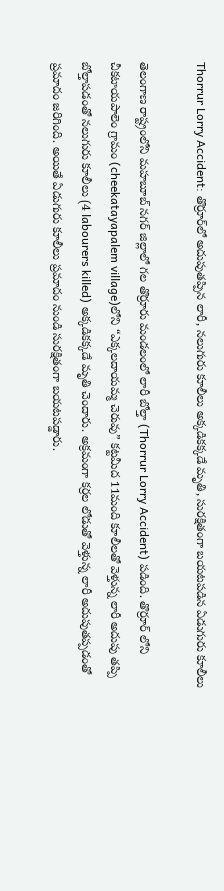Thorrur Lorry Accident: తొర్రూర్‌లో అదుపుతప్పిన లారీ, నలుగురు కూలీలు అక్కడికక్కడే మృతి, సురక్షితంగా బయటపడిన ఏడుగురు కూలీలు

తెలంగాణ రాష్ట్రంలోని మహబూబ్ నగర్ జిల్లాలో గల తొర్రూరు మండలంలో లారీ బోల్తా (Thorrur Lorry Accident) పడింది. తొర్రూర్ లోని చీకటాయపాలెం గ్రామం (cheekatayapalem village)లోని “ఎక్కలదాయమ్మ చెరువు” కట్టమీద 11మంది కూలీలతో వెళ్తున్న లారీ అదుపు తప్పి బోల్తాపడంతో నలుగురు కూలీలు (4 labourers killed) అక్కడికక్కడే మృతి చెందారు. అక్రమంగా కర్రల లోడుతో వెళ్తున్న లారీ అదుపుతప్పడంతో ప్రమాదం జరిగింది. అయితే ఏడుగురు కూలీలు ప్రమాదం నుండి సురక్షితంగా బయటపడ్డారు.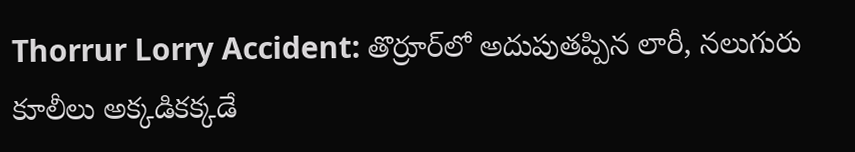Thorrur Lorry Accident: తొర్రూర్‌లో అదుపుతప్పిన లారీ, నలుగురు కూలీలు అక్కడికక్కడే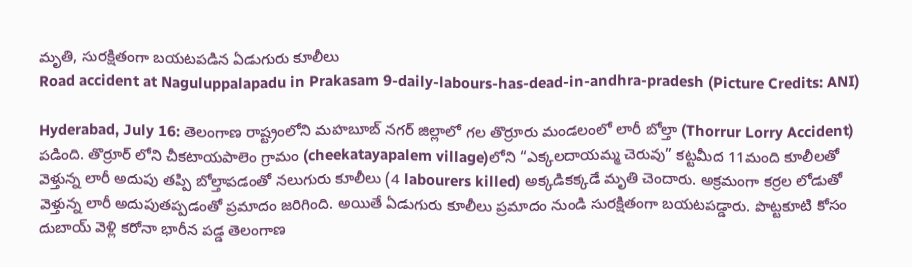మృతి, సురక్షితంగా బయటపడిన ఏడుగురు కూలీలు
Road accident at Naguluppalapadu in Prakasam 9-daily-labours-has-dead-in-andhra-pradesh (Picture Credits: ANI)

Hyderabad, July 16: తెలంగాణ రాష్ట్రంలోని మహబూబ్ నగర్ జిల్లాలో గల తొర్రూరు మండలంలో లారీ బోల్తా (Thorrur Lorry Accident) పడింది. తొర్రూర్ లోని చీకటాయపాలెం గ్రామం (cheekatayapalem village)లోని “ఎక్కలదాయమ్మ చెరువు” కట్టమీద 11మంది కూలీలతో వెళ్తున్న లారీ అదుపు తప్పి బోల్తాపడంతో నలుగురు కూలీలు (4 labourers killed) అక్కడికక్కడే మృతి చెందారు. అక్రమంగా కర్రల లోడుతో వెళ్తున్న లారీ అదుపుతప్పడంతో ప్రమాదం జరిగింది. అయితే ఏడుగురు కూలీలు ప్రమాదం నుండి సురక్షితంగా బయటపడ్డారు. పొట్టకూటి కోసం దుబాయ్‌ వెళ్లి కరోనా భారీన పడ్డ తెలంగాణ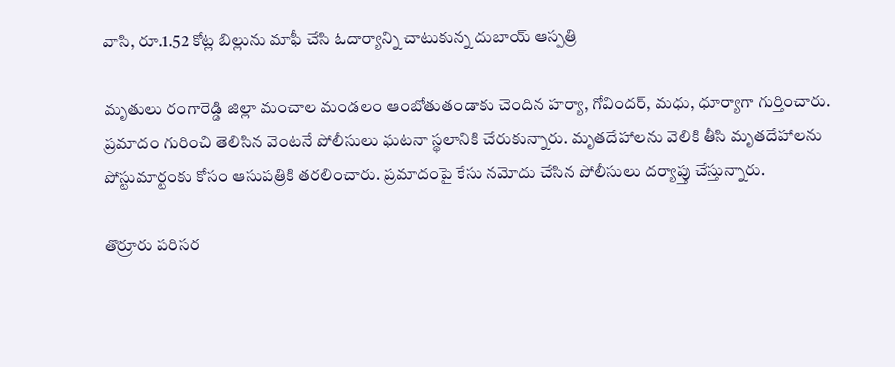వాసి, రూ.1.52 కోట్ల బిల్లును మాఫీ చేసి ఓదార్యాన్ని చాటుకున్న దుబాయ్ ఆస్పత్రి

మృతులు రంగారెడ్డి జిల్లా మంచాల మండ‌లం ఆంబోతుతండాకు చెందిన హ‌ర్యా, గోవింద‌ర్‌, మ‌ధు, ధూర్యాగా గుర్తించారు. ప్రమాదం గురించి తెలిసిన వెంటనే పోలీసులు ఘటనా స్థలానికి చేరుకున్నారు. మృతదేహాలను వెలికి తీసి మృతదేహాలను పోస్టుమార్టంకు కోసం ఆసుపత్రికి తరలించారు. ప్ర‌మాదంపై కేసు న‌మోదు చేసిన పోలీసులు ద‌ర్యాప్తు చేస్తున్నారు.

తొర్రూరు పరిసర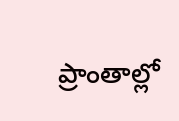ప్రాంతాల్లో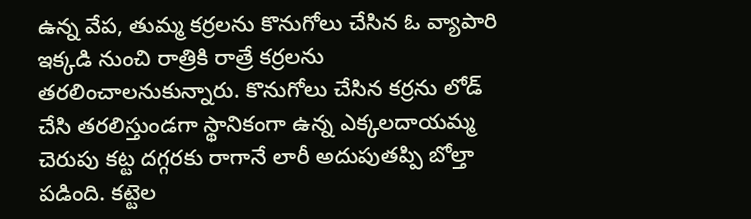ఉన్న వేప, తుమ్మ కర్రలను కొనుగోలు చేసిన ఓ వ్యాపారి ఇక్కడి నుంచి రాత్రికి రాత్రే కర్రలను తరలించాలనుకున్నారు. కొనుగోలు చేసిన కర్రను లోడ్ చేసి తరలిస్తుండగా స్థానికంగా ఉన్న ఎక్కలదాయమ్మ చెరుపు కట్ట దగ్గరకు రాగానే లారీ అదుపుతప్పి బోల్తా పడింది. కట్టెల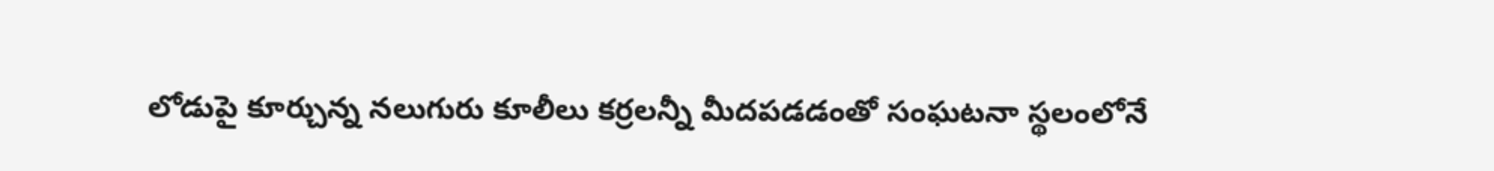లోడుపై కూర్చున్న నలుగురు కూలీలు కర్రలన్నీ మీదపడడంతో సంఘటనా స్థలంలోనే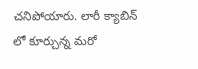చనిపోయారు. లారీ క్యాబిన్ లో కూర్చున్న మరో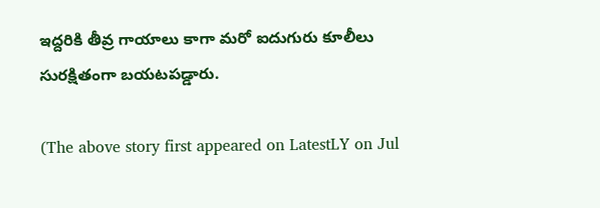ఇద్దరికి తీవ్ర గాయాలు కాగా మరో ఐదుగురు కూలీలు సురక్షితంగా బయటపడ్డారు.

(The above story first appeared on LatestLY on Jul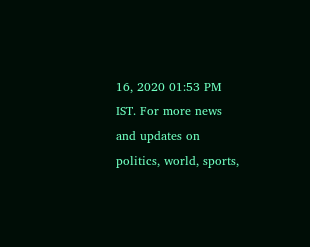16, 2020 01:53 PM IST. For more news and updates on politics, world, sports,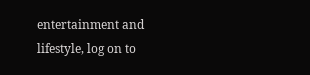entertainment and lifestyle, log on to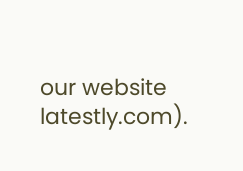our website latestly.com).